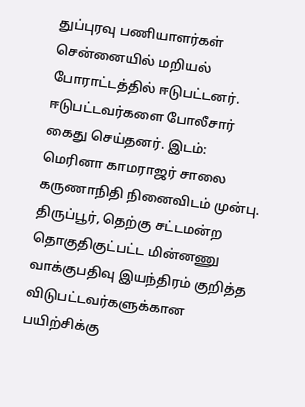துப்புரவு பணியாளர்கள் சென்னையில் மறியல் போராட்டத்தில் ஈடுபட்டனர். ஈடுபட்டவர்களை போலீசார் கைது செய்தனர். இடம்: மெரினா காமராஜர் சாலை கருணாநிதி நினைவிடம் முன்பு.
திருப்பூர், தெற்கு சட்டமன்ற தொகுதிகுட்பட்ட மின்னணு வாக்குபதிவு இயந்திரம் குறித்த விடுபட்டவர்களுக்கான பயிற்சிக்கு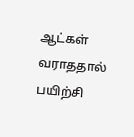ஆட்கள் வராததால் பயிற்சி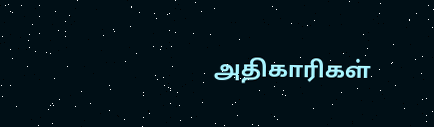அதிகாரிகள்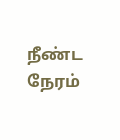நீண்ட நேரம்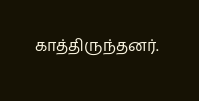காத்திருந்தனர்.